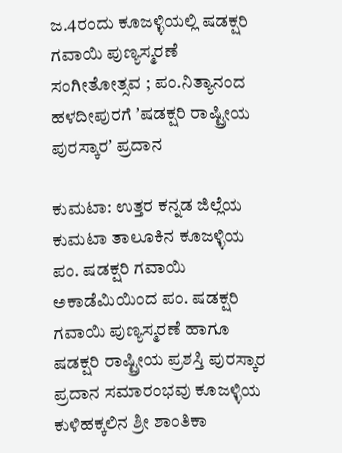ಜ.4ರಂದು ಕೂಜಳ್ಳಿಯಲ್ಲಿ ಷಡಕ್ಷರಿ ಗವಾಯಿ ಪುಣ್ಯಸ್ಮರಣೆ ಸಂಗೀತೋತ್ಸವ ; ಪಂ.ನಿತ್ಯಾನಂದ ಹಳದೀಪುರಗೆ ʼಷಡಕ್ಷರಿ ರಾಷ್ಟ್ರೀಯ ಪುರಸ್ಕಾರʼ ಪ್ರದಾನ

ಕುಮಟಾ: ಉತ್ತರ ಕನ್ನಡ ಜಿಲ್ಲೆಯ ಕುಮಟಾ ತಾಲೂಕಿನ ಕೂಜಳ್ಳಿಯ ಪಂ. ಷಡಕ್ಷರಿ ಗವಾಯಿ ಅಕಾಡೆಮಿಯಿಂದ ಪಂ. ಷಡಕ್ಷರಿ ಗವಾಯಿ ಪುಣ್ಯಸ್ಮರಣೆ ಹಾಗೂ ಷಡಕ್ಷರಿ ರಾಷ್ಟ್ರೀಯ ಪ್ರಶಸ್ತಿ ಪುರಸ್ಕಾರ ಪ್ರದಾನ ಸಮಾರಂಭವು ಕೂಜಳ್ಳಿಯ ಕುಳಿಹಕ್ಕಲಿನ ಶ್ರೀ ಶಾಂತಿಕಾ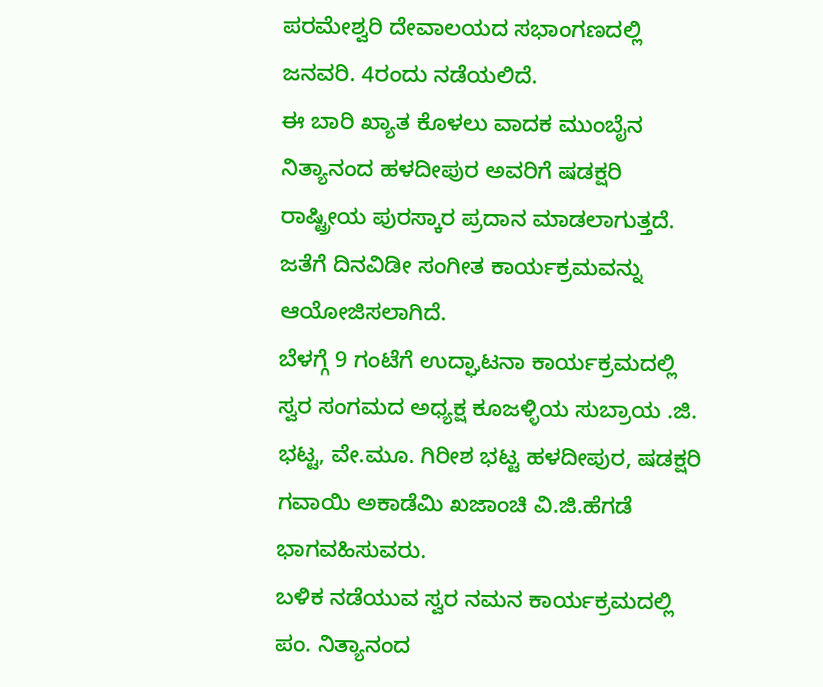ಪರಮೇಶ್ವರಿ ದೇವಾಲಯದ ಸಭಾಂಗಣದಲ್ಲಿ ಜನವರಿ. 4ರಂದು ನಡೆಯಲಿದೆ.
ಈ ಬಾರಿ ಖ್ಯಾತ ಕೊಳಲು ವಾದಕ ಮುಂಬೈನ ನಿತ್ಯಾನಂದ ಹಳದೀಪುರ ಅವರಿಗೆ ಷಡಕ್ಷರಿ ರಾಷ್ಟ್ರೀಯ ಪುರಸ್ಕಾರ ಪ್ರದಾನ ಮಾಡಲಾಗುತ್ತದೆ. ಜತೆಗೆ ದಿನವಿಡೀ ಸಂಗೀತ ಕಾರ್ಯಕ್ರಮವನ್ನು ಆಯೋಜಿಸಲಾಗಿದೆ.
ಬೆಳಗ್ಗೆ 9 ಗಂಟೆಗೆ ಉದ್ಘಾಟನಾ ಕಾರ್ಯಕ್ರಮದಲ್ಲಿ ಸ್ವರ ಸಂಗಮದ ಅಧ್ಯಕ್ಷ ಕೂಜಳ್ಳಿಯ ಸುಬ್ರಾಯ .ಜಿ. ಭಟ್ಟ, ವೇ.ಮೂ. ಗಿರೀಶ ಭಟ್ಟ ಹಳದೀಪುರ, ಷಡಕ್ಷರಿ ಗವಾಯಿ ಅಕಾಡೆಮಿ ಖಜಾಂಚಿ ವಿ.ಜಿ.ಹೆಗಡೆ ಭಾಗವಹಿಸುವರು.
ಬಳಿಕ ನಡೆಯುವ ಸ್ವರ ನಮನ ಕಾರ್ಯಕ್ರಮದಲ್ಲಿ ಪಂ. ನಿತ್ಯಾನಂದ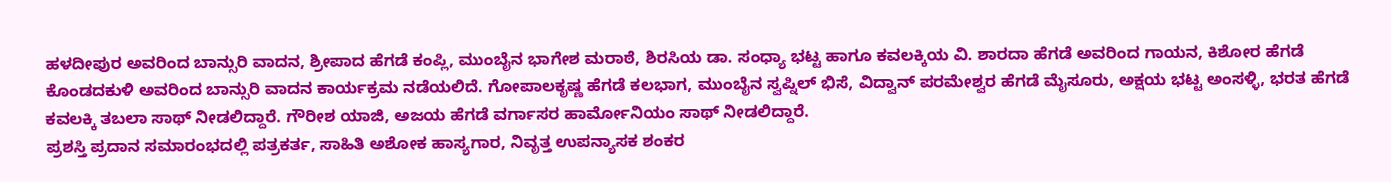ಹಳದೀಪುರ ಅವರಿಂದ ಬಾನ್ಸುರಿ ವಾದನ, ಶ್ರೀಪಾದ ಹೆಗಡೆ ಕಂಪ್ಲಿ, ಮುಂಬೈನ ಭಾಗೇಶ ಮರಾಠೆ, ಶಿರಸಿಯ ಡಾ. ಸಂಧ್ಯಾ ಭಟ್ಟ ಹಾಗೂ ಕವಲಕ್ಕಿಯ ವಿ. ಶಾರದಾ ಹೆಗಡೆ ಅವರಿಂದ ಗಾಯನ, ಕಿಶೋರ ಹೆಗಡೆ ಕೊಂಡದಕುಳಿ ಅವರಿಂದ ಬಾನ್ಸುರಿ ವಾದನ ಕಾರ್ಯಕ್ರಮ ನಡೆಯಲಿದೆ. ಗೋಪಾಲಕೃಷ್ಣ ಹೆಗಡೆ ಕಲಭಾಗ, ಮುಂಬೈನ ಸ್ವಪ್ನಿಲ್ ಭಿಸೆ, ವಿದ್ವಾನ್ ಪರಮೇಶ್ವರ ಹೆಗಡೆ ಮೈಸೂರು, ಅಕ್ಷಯ ಭಟ್ಟ ಅಂಸಳ್ಳಿ, ಭರತ ಹೆಗಡೆ ಕವಲಕ್ಕಿ ತಬಲಾ ಸಾಥ್ ನೀಡಲಿದ್ದಾರೆ. ಗೌರೀಶ ಯಾಜಿ, ಅಜಯ ಹೆಗಡೆ ವರ್ಗಾಸರ ಹಾರ್ಮೋನಿಯಂ ಸಾಥ್ ನೀಡಲಿದ್ದಾರೆ.
ಪ್ರಶಸ್ತಿ ಪ್ರದಾನ ಸಮಾರಂಭದಲ್ಲಿ ಪತ್ರಕರ್ತ, ಸಾಹಿತಿ ಅಶೋಕ ಹಾಸ್ಯಗಾರ, ನಿವೃತ್ತ ಉಪನ್ಯಾಸಕ ಶಂಕರ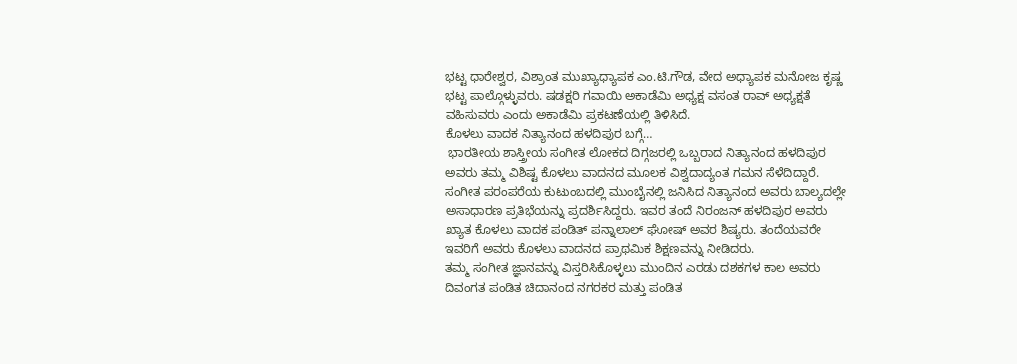ಭಟ್ಟ ಧಾರೇಶ್ವರ, ವಿಶ್ರಾಂತ ಮುಖ್ಯಾಧ್ಯಾಪಕ ಎಂ.ಟಿ.ಗೌಡ, ವೇದ ಅಧ್ಯಾಪಕ ಮನೋಜ ಕೃಷ್ಣ ಭಟ್ಟ ಪಾಲ್ಗೊಳ್ಳುವರು. ಷಡಕ್ಷರಿ ಗವಾಯಿ ಅಕಾಡೆಮಿ ಅಧ್ಯಕ್ಷ ವಸಂತ ರಾವ್ ಅಧ್ಯಕ್ಷತೆ ವಹಿಸುವರು ಎಂದು ಅಕಾಡೆಮಿ ಪ್ರಕಟಣೆಯಲ್ಲಿ ತಿಳಿಸಿದೆ.
ಕೊಳಲು ವಾದಕ ನಿತ್ಯಾನಂದ ಹಳದಿಪುರ ಬಗ್ಗೆ…
 ಭಾರತೀಯ ಶಾಸ್ತ್ರೀಯ ಸಂಗೀತ ಲೋಕದ ದಿಗ್ಗಜರಲ್ಲಿ ಒಬ್ಬರಾದ ನಿತ್ಯಾನಂದ ಹಳದಿಪುರ ಅವರು ತಮ್ಮ ವಿಶಿಷ್ಟ ಕೊಳಲು ವಾದನದ ಮೂಲಕ ವಿಶ್ವದಾದ್ಯಂತ ಗಮನ ಸೆಳೆದಿದ್ದಾರೆ.
ಸಂಗೀತ ಪರಂಪರೆಯ ಕುಟುಂಬದಲ್ಲಿ ಮುಂಬೈನಲ್ಲಿ ಜನಿಸಿದ ನಿತ್ಯಾನಂದ ಅವರು ಬಾಲ್ಯದಲ್ಲೇ ಅಸಾಧಾರಣ ಪ್ರತಿಭೆಯನ್ನು ಪ್ರದರ್ಶಿಸಿದ್ದರು. ಇವರ ತಂದೆ ನಿರಂಜನ್ ಹಳದಿಪುರ ಅವರು ಖ್ಯಾತ ಕೊಳಲು ವಾದಕ ಪಂಡಿತ್‌ ಪನ್ನಾಲಾಲ್ ಘೋಷ್ ಅವರ ಶಿಷ್ಯರು. ತಂದೆಯವರೇ ಇವರಿಗೆ ಅವರು ಕೊಳಲು ವಾದನದ ಪ್ರಾಥಮಿಕ ಶಿಕ್ಷಣವನ್ನು ನೀಡಿದರು.
ತಮ್ಮ ಸಂಗೀತ ಜ್ಞಾನವನ್ನು ವಿಸ್ತರಿಸಿಕೊಳ್ಳಲು ಮುಂದಿನ ಎರಡು ದಶಕಗಳ ಕಾಲ ಅವರು ದಿವಂಗತ ಪಂಡಿತ ಚಿದಾನಂದ ನಗರಕರ ಮತ್ತು ಪಂಡಿತ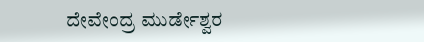ದೇವೇಂದ್ರ ಮುರ್ಡೇಶ್ವರ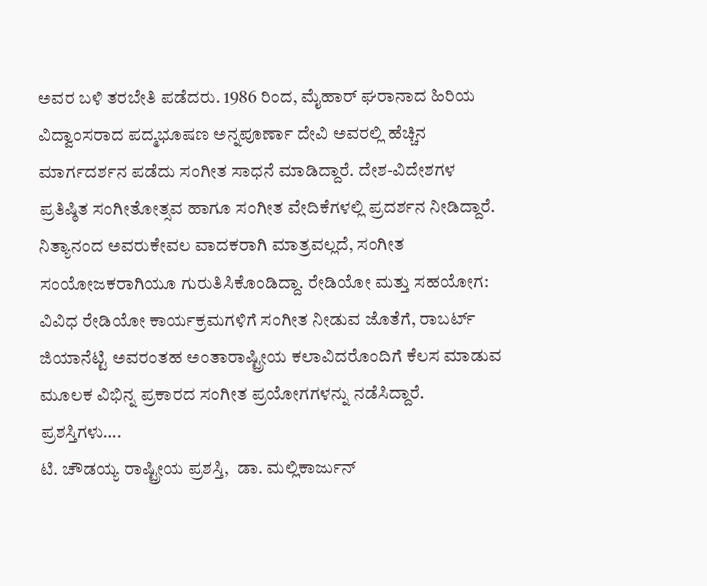ಅವರ ಬಳಿ ತರಬೇತಿ ಪಡೆದರು. 1986 ರಿಂದ, ಮೈಹಾರ್ ಘರಾನಾದ ಹಿರಿಯ ವಿದ್ವಾಂಸರಾದ ಪದ್ಮಭೂಷಣ ಅನ್ನಪೂರ್ಣಾ ದೇವಿ ಅವರಲ್ಲಿ ಹೆಚ್ಚಿನ ಮಾರ್ಗದರ್ಶನ ಪಡೆದು ಸಂಗೀತ ಸಾಧನೆ ಮಾಡಿದ್ದಾರೆ. ದೇಶ-ವಿದೇಶಗಳ ಪ್ರತಿಷ್ಠಿತ ಸಂಗೀತೋತ್ಸವ ಹಾಗೂ ಸಂಗೀತ ವೇದಿಕೆಗಳಲ್ಲಿ ಪ್ರದರ್ಶನ ನೀಡಿದ್ದಾರೆ.
ನಿತ್ಯಾನಂದ ಅವರುಕೇವಲ ವಾದಕರಾಗಿ ಮಾತ್ರವಲ್ಲದೆ, ಸಂಗೀತ ಸಂಯೋಜಕರಾಗಿಯೂ ಗುರುತಿಸಿಕೊಂಡಿದ್ದಾ. ರೇಡಿಯೋ ಮತ್ತು ಸಹಯೋಗ: ವಿವಿಧ ರೇಡಿಯೋ ಕಾರ್ಯಕ್ರಮಗಳಿಗೆ ಸಂಗೀತ ನೀಡುವ ಜೊತೆಗೆ, ರಾಬರ್ಟ್ ಜಿಯಾನೆಟ್ಟಿ ಅವರಂತಹ ಅಂತಾರಾಷ್ಟ್ರೀಯ ಕಲಾವಿದರೊಂದಿಗೆ ಕೆಲಸ ಮಾಡುವ ಮೂಲಕ ವಿಭಿನ್ನ ಪ್ರಕಾರದ ಸಂಗೀತ ಪ್ರಯೋಗಗಳನ್ನು ನಡೆಸಿದ್ದಾರೆ.
ಪ್ರಶಸ್ತಿಗಳು….
ಟಿ. ಚೌಡಯ್ಯ ರಾಷ್ಟ್ರೀಯ ಪ್ರಶಸ್ತಿ,  ಡಾ. ಮಲ್ಲಿಕಾರ್ಜುನ್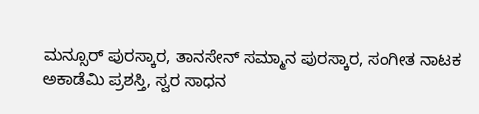ಮನ್ಸೂರ್ ಪುರಸ್ಕಾರ, ತಾನಸೇನ್‌ ಸಮ್ಮಾನ ಪುರಸ್ಕಾರ, ಸಂಗೀತ ನಾಟಕ ಅಕಾಡೆಮಿ ಪ್ರಶಸ್ತಿ, ಸ್ವರ ಸಾಧನ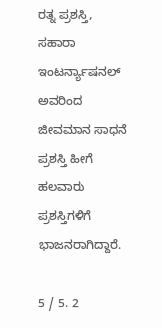ರತ್ನ ಪ್ರಶಸ್ತಿ, ಸಹಾರಾ ಇಂಟರ್ನ್ಯಾಷನಲ್ ಅವರಿಂದ ಜೀವಮಾನ ಸಾಧನೆ ಪ್ರಶಸ್ತಿ ಹೀಗೆ ಹಲವಾರು ಪ್ರಶಸ್ತಿಗಳಿಗೆ ಭಾಜನರಾಗಿದ್ದಾರೆ.

5 / 5. 2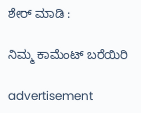ಶೇರ್ ಮಾಡಿ :

ನಿಮ್ಮ ಕಾಮೆಂಟ್ ಬರೆಯಿರಿ

advertisement